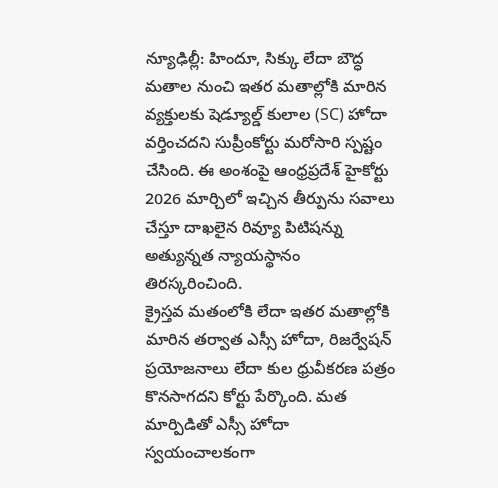న్యూఢిల్లీ: హిందూ, సిక్కు లేదా బౌద్ధ మతాల నుంచి ఇతర మతాల్లోకి మారిన వ్యక్తులకు షెడ్యూల్డ్ కులాల (SC) హోదా వర్తించదని సుప్రీంకోర్టు మరోసారి స్పష్టం చేసింది. ఈ అంశంపై ఆంధ్రప్రదేశ్ హైకోర్టు 2026 మార్చిలో ఇచ్చిన తీర్పును సవాలు చేస్తూ దాఖలైన రివ్యూ పిటిషన్ను అత్యున్నత న్యాయస్థానం తిరస్కరించింది.
క్రైస్తవ మతంలోకి లేదా ఇతర మతాల్లోకి మారిన తర్వాత ఎస్సీ హోదా, రిజర్వేషన్ ప్రయోజనాలు లేదా కుల ధ్రువీకరణ పత్రం కొనసాగదని కోర్టు పేర్కొంది. మత మార్పిడితో ఎస్సీ హోదా స్వయంచాలకంగా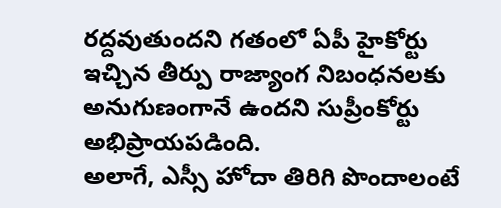రద్దవుతుందని గతంలో ఏపీ హైకోర్టు ఇచ్చిన తీర్పు రాజ్యాంగ నిబంధనలకు అనుగుణంగానే ఉందని సుప్రీంకోర్టు అభిప్రాయపడింది.
అలాగే, ఎస్సీ హోదా తిరిగి పొందాలంటే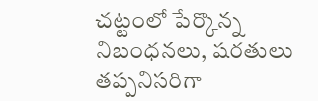చట్టంలో పేర్కొన్న నిబంధనలు, షరతులు తప్పనిసరిగా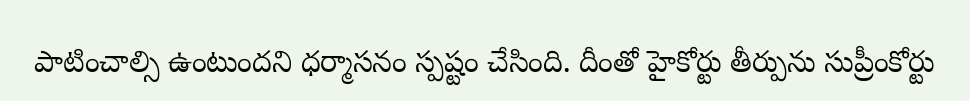పాటించాల్సి ఉంటుందని ధర్మాసనం స్పష్టం చేసింది. దీంతో హైకోర్టు తీర్పును సుప్రీంకోర్టు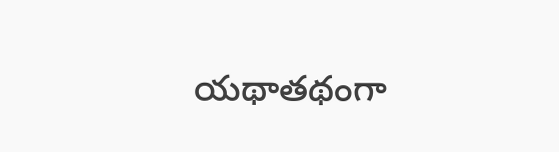యథాతథంగా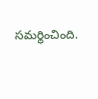సమర్థించింది.